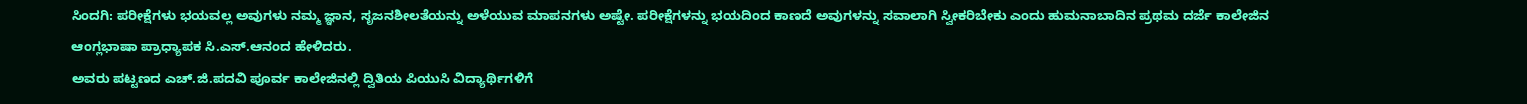ಸಿಂದಗಿ: ಪರೀಕ್ಷೆಗಳು ಭಯವಲ್ಲ ಅವುಗಳು ನಮ್ಮ ಜ್ಞಾನ, ಸೃಜನಶೀಲತೆಯನ್ನು ಅಳೆಯುವ ಮಾಪನಗಳು ಅಷ್ಟೇ. ಪರೀಕ್ಷೆಗಳನ್ನು ಭಯದಿಂದ ಕಾಣದೆ ಅವುಗಳನ್ನು ಸವಾಲಾಗಿ ಸ್ವೀಕರಿಬೇಕು ಎಂದು ಹುಮನಾಬಾದಿನ ಪ್ರಥಮ ದರ್ಜೆ ಕಾಲೇಜಿನ ಆಂಗ್ಲಭಾಷಾ ಪ್ರಾಧ್ಯಾಪಕ ಸಿ.ಎಸ್.ಆನಂದ ಹೇಳಿದರು.
ಅವರು ಪಟ್ಟಣದ ಎಚ್.ಜಿ.ಪದವಿ ಪೂರ್ವ ಕಾಲೇಜಿನಲ್ಲಿ ದ್ವಿತಿಯ ಪಿಯುಸಿ ವಿದ್ಯಾರ್ಥಿಗಳಿಗೆ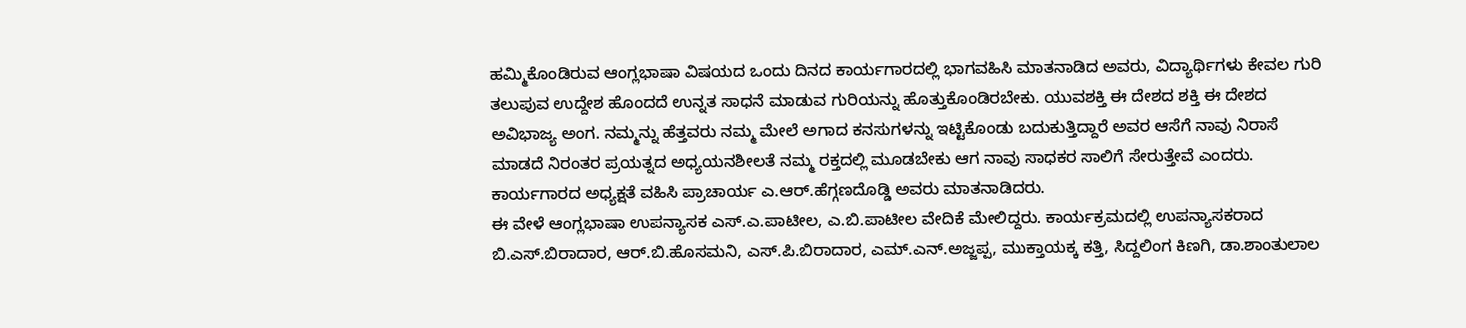ಹಮ್ಮಿಕೊಂಡಿರುವ ಆಂಗ್ಲಭಾಷಾ ವಿಷಯದ ಒಂದು ದಿನದ ಕಾರ್ಯಗಾರದಲ್ಲಿ ಭಾಗವಹಿಸಿ ಮಾತನಾಡಿದ ಅವರು, ವಿದ್ಯಾರ್ಥಿಗಳು ಕೇವಲ ಗುರಿ ತಲುಪುವ ಉದ್ದೇಶ ಹೊಂದದೆ ಉನ್ನತ ಸಾಧನೆ ಮಾಡುವ ಗುರಿಯನ್ನು ಹೊತ್ತುಕೊಂಡಿರಬೇಕು. ಯುವಶಕ್ತಿ ಈ ದೇಶದ ಶಕ್ತಿ ಈ ದೇಶದ ಅವಿಭಾಜ್ಯ ಅಂಗ. ನಮ್ಮನ್ನು ಹೆತ್ತವರು ನಮ್ಮ ಮೇಲೆ ಅಗಾದ ಕನಸುಗಳನ್ನು ಇಟ್ಟಿಕೊಂಡು ಬದುಕುತ್ತಿದ್ದಾರೆ ಅವರ ಆಸೆಗೆ ನಾವು ನಿರಾಸೆ ಮಾಡದೆ ನಿರಂತರ ಪ್ರಯತ್ನದ ಅಧ್ಯಯನಶೀಲತೆ ನಮ್ಮ ರಕ್ತದಲ್ಲಿ ಮೂಡಬೇಕು ಆಗ ನಾವು ಸಾಧಕರ ಸಾಲಿಗೆ ಸೇರುತ್ತೇವೆ ಎಂದರು.
ಕಾರ್ಯಗಾರದ ಅಧ್ಯಕ್ಷತೆ ವಹಿಸಿ ಪ್ರಾಚಾರ್ಯ ಎ.ಆರ್.ಹೆಗ್ಗಣದೊಡ್ಡಿ ಅವರು ಮಾತನಾಡಿದರು.
ಈ ವೇಳೆ ಆಂಗ್ಲಭಾಷಾ ಉಪನ್ಯಾಸಕ ಎಸ್.ಎ.ಪಾಟೀಲ, ಎ.ಬಿ.ಪಾಟೀಲ ವೇದಿಕೆ ಮೇಲಿದ್ದರು. ಕಾರ್ಯಕ್ರಮದಲ್ಲಿ ಉಪನ್ಯಾಸಕರಾದ ಬಿ.ಎಸ್.ಬಿರಾದಾರ, ಆರ್.ಬಿ.ಹೊಸಮನಿ, ಎಸ್.ಪಿ.ಬಿರಾದಾರ, ಎಮ್.ಎನ್.ಅಜ್ಜಪ್ಪ, ಮುಕ್ತಾಯಕ್ಕ ಕತ್ತಿ, ಸಿದ್ದಲಿಂಗ ಕಿಣಗಿ, ಡಾ.ಶಾಂತುಲಾಲ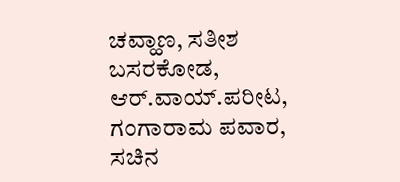ಚವ್ಹಾಣ, ಸತೀಶ ಬಸರಕೋಡ, ಆರ್.ವಾಯ್.ಪರೀಟ, ಗಂಗಾರಾಮ ಪವಾರ, ಸಚಿನ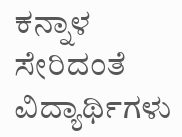ಕನ್ನಾಳ ಸೇರಿದಂತೆ ವಿದ್ಯಾರ್ಥಿಗಳು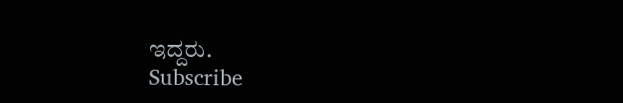ಇದ್ದರು.
Subscribe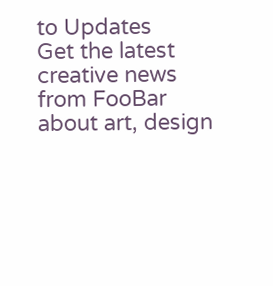to Updates
Get the latest creative news from FooBar about art, design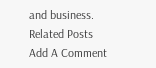and business.
Related Posts
Add A Comment